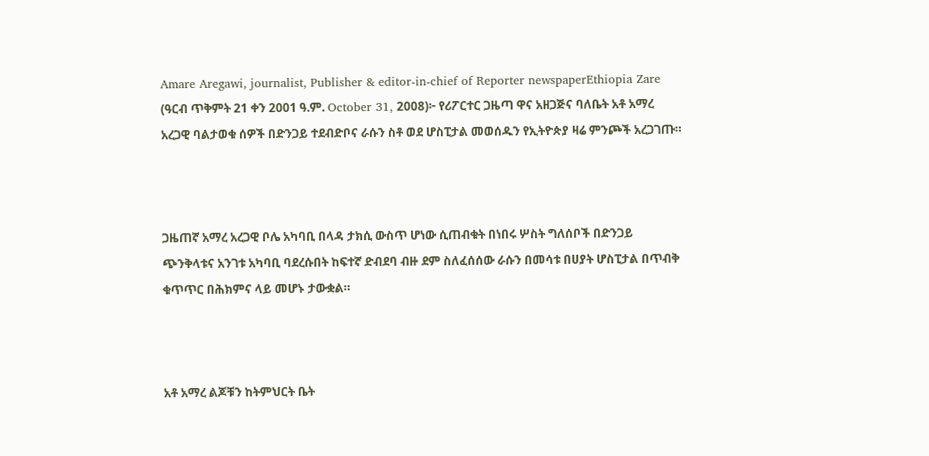Amare Aregawi, journalist, Publisher & editor-in-chief of Reporter newspaperEthiopia Zare (ዓርብ ጥቅምት 21 ቀን 2001 ዓ.ም. October 31, 2008)፦ የሪፖርተር ጋዜጣ ዋና አዘጋጅና ባለቤት አቶ አማረ አረጋዊ ባልታወቁ ሰዎች በድንጋይ ተደብድቦና ራሱን ስቶ ወደ ሆስፒታል መወሰዱን የኢትዮጵያ ዛሬ ምንጮች አረጋገጡ።



ጋዜጠኛ አማረ አረጋዊ ቦሌ አካባቢ በላዳ ታክሲ ውስጥ ሆነው ሲጠብቁት በነበሩ ሦስት ግለሰቦች በድንጋይ ጭንቅላቱና አንገቱ አካባቢ ባደረሱበት ከፍተኛ ድብደባ ብዙ ደም ስለፈሰሰው ራሱን በመሳቱ በሀያት ሆስፒታል በጥብቅ ቁጥጥር በሕክምና ላይ መሆኑ ታውቋል።



አቶ አማረ ልጆቹን ከትምህርት ቤት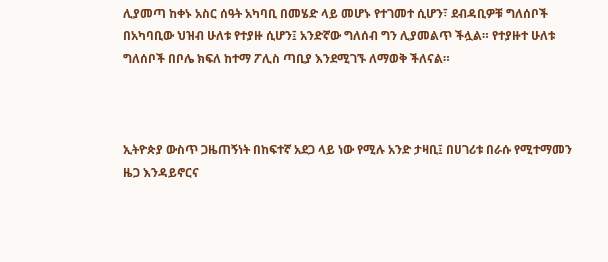ሊያመጣ ከቀኑ አስር ሰዓት አካባቢ በመሄድ ላይ መሆኑ የተገመተ ሲሆን፣ ደብዳቢዎቹ ግለሰቦች በአካባቢው ህዝብ ሁለቱ የተያዙ ሲሆን፤ አንድኛው ግለሰብ ግን ሊያመልጥ ችሏል። የተያዙተ ሁለቱ ግለሰቦች በቦሌ ክፍለ ከተማ ፖሊስ ጣቢያ እንደሚገኙ ለማወቅ ችለናል።



ኢትዮጵያ ውስጥ ጋዜጠኝነት በከፍተኛ አደጋ ላይ ነው የሚሉ አንድ ታዛቢ፤ በሀገሪቱ በራሱ የሚተማመን ዜጋ እንዳይኖርና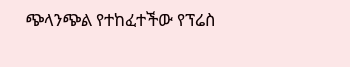ጭላንጭል የተከፈተችው የፕሬስ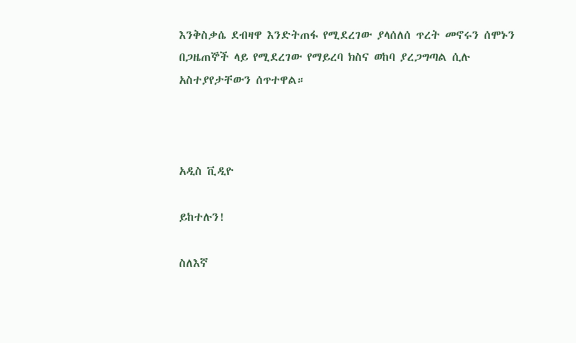እንቅስቃሴ ደብዛዋ እንድትጠፋ የሚደረገው ያላሰለሰ ጥረት መኖሩን ሰሞኑን በጋዜጠኞች ላይ የሚደረገው የማይረባ ክስና ወከባ ያረጋግጣል ሲሉ አስተያየታቸውን ሰጥተዋል።



አዲስ ቪዲዮ

ይከተሉን!

ስለእኛ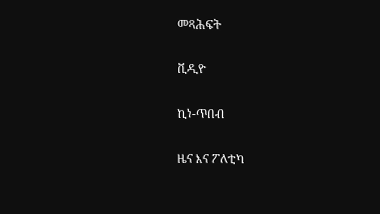መጻሕፍት

ቪዲዮ

ኪነ-ጥበብ

ዜና እና ፖለቲካ